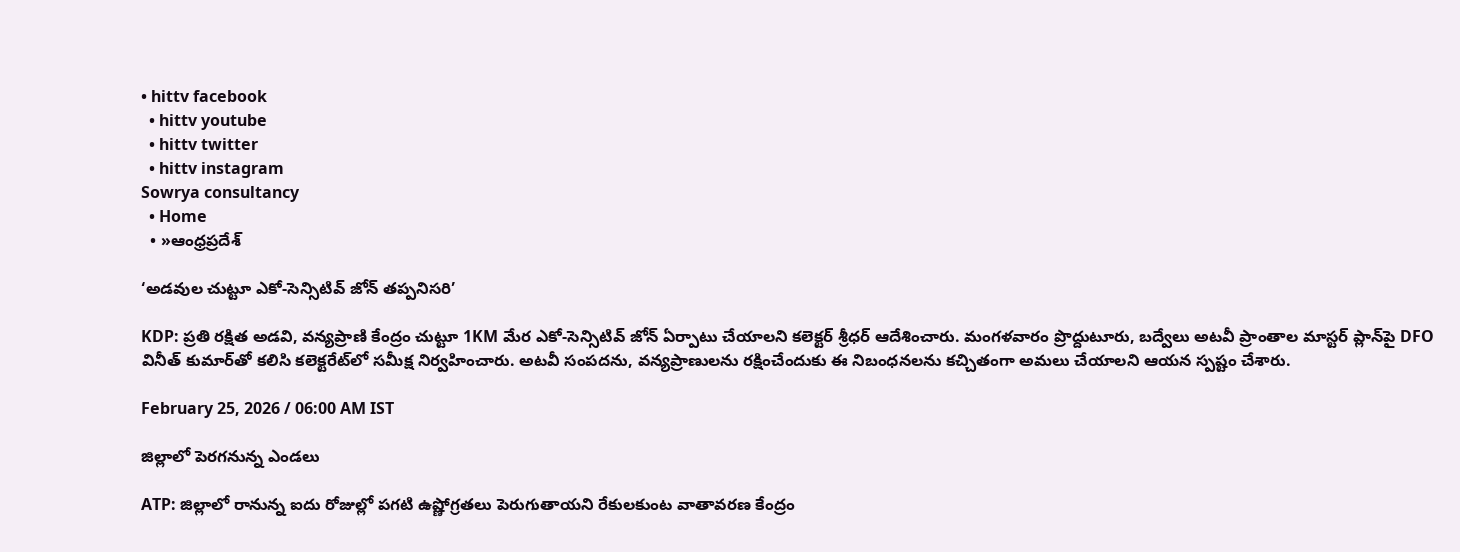• hittv facebook
  • hittv youtube
  • hittv twitter
  • hittv instagram
Sowrya consultancy
  • Home
  • »ఆంధ్రప్రదేశ్

‘అడవుల చుట్టూ ఎకో-సెన్సిటివ్ జోన్ తప్పనిసరి’

KDP: ప్రతి రక్షిత అడవి, వన్యప్రాణి కేంద్రం చుట్టూ 1KM మేర ఎకో-సెన్సిటివ్ జోన్ ఏర్పాటు చేయాలని కలెక్టర్ శ్రీధర్ ఆదేశించారు. మంగళవారం ప్రొద్దుటూరు, బద్వేలు అటవీ ప్రాంతాల మాస్టర్ ప్లాన్‌పై DFO వినీత్ కుమార్‌తో కలిసి కలెక్టరేట్‌లో సమీక్ష నిర్వహించారు. అటవీ సంపదను, వన్యప్రాణులను రక్షించేందుకు ఈ నిబంధనలను కచ్చితంగా అమలు చేయాలని ఆయన స్పష్టం చేశారు.

February 25, 2026 / 06:00 AM IST

జిల్లాలో పెరగనున్న ఎండలు

ATP: జిల్లాలో రానున్న ఐదు రోజుల్లో పగటి ఉష్ణోగ్రతలు పెరుగుతాయని రేకులకుంట వాతావరణ కేంద్రం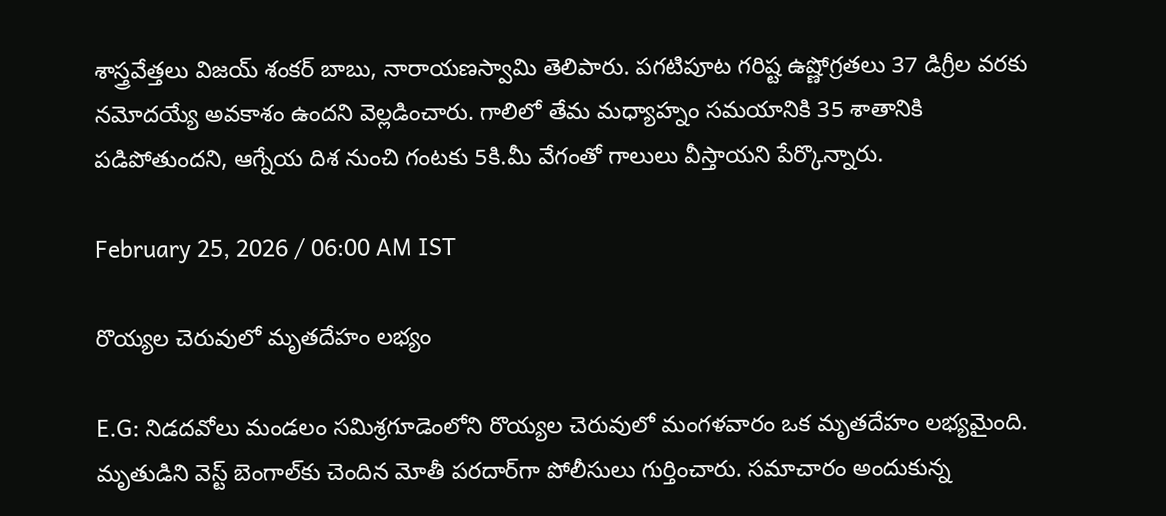శాస్త్రవేత్తలు విజయ్ శంకర్ బాబు, నారాయణస్వామి తెలిపారు. పగటిపూట గరిష్ట ఉష్ణోగ్రతలు 37 డిగ్రీల వరకు నమోదయ్యే అవకాశం ఉందని వెల్లడించారు. గాలిలో తేమ మధ్యాహ్నం సమయానికి 35 శాతానికి పడిపోతుందని, ఆగ్నేయ దిశ నుంచి గంటకు 5కి.మీ వేగంతో గాలులు వీస్తాయని పేర్కొన్నారు.

February 25, 2026 / 06:00 AM IST

రొయ్యల చెరువులో మృతదేహం లభ్యం

E.G: నిడదవోలు మండలం సమిశ్రగూడెంలోని రొయ్యల చెరువులో మంగళవారం ఒక మృతదేహం లభ్యమైంది. మృతుడిని వెస్ట్ బెంగాల్‌కు చెందిన మోతీ పరదార్‌గా పోలీసులు గుర్తించారు. సమాచారం అందుకున్న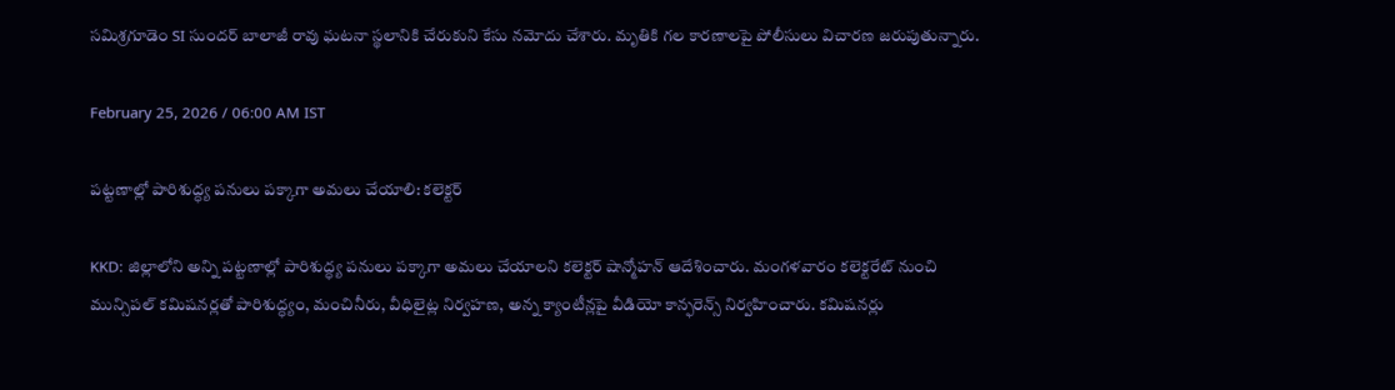సమిశ్రగూడెం SI సుందర్ బాలాజీ రావు ఘటనా స్థలానికి చేరుకుని కేసు నమోదు చేశారు. మృతికి గల కారణాలపై పోలీసులు విచారణ జరుపుతున్నారు.

February 25, 2026 / 06:00 AM IST

పట్టణాల్లో పారిశుద్ధ్య పనులు పక్కాగా అమలు చేయాలి: కలెక్టర్

KKD: జిల్లాలోని అన్ని పట్టణాల్లో పారిశుద్ధ్య పనులు పక్కాగా అమలు చేయాలని కలెక్టర్ షాన్మోహన్ ఆదేశించారు. మంగళవారం కలెక్టరేట్ నుంచి మున్సిపల్ కమిషనర్లతో పారిశుద్ధ్యం, మంచినీరు, వీధిలైట్ల నిర్వహణ, అన్న క్యాంటీన్లపై వీడియో కాన్ఫరెన్స్ నిర్వహించారు. కమిషనర్లు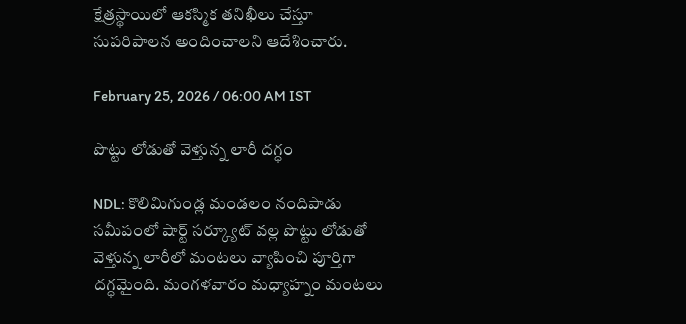క్షేత్రస్థాయిలో ఆకస్మిక తనిఖీలు చేస్తూ సుపరిపాలన అందించాలని ఆదేశించారు.

February 25, 2026 / 06:00 AM IST

పొట్టు లోడుతో వెళ్తున్న లారీ దగ్ధం

NDL: కొలిమిగుండ్ల మండలం నందిపాడు సమీపంలో షార్ట్ సర్క్యూట్ వల్ల పొట్టు లోడుతో వెళ్తున్న లారీలో మంటలు వ్యాపించి పూర్తిగా దగ్ధమైంది. మంగళవారం మధ్యాహ్నం మంటలు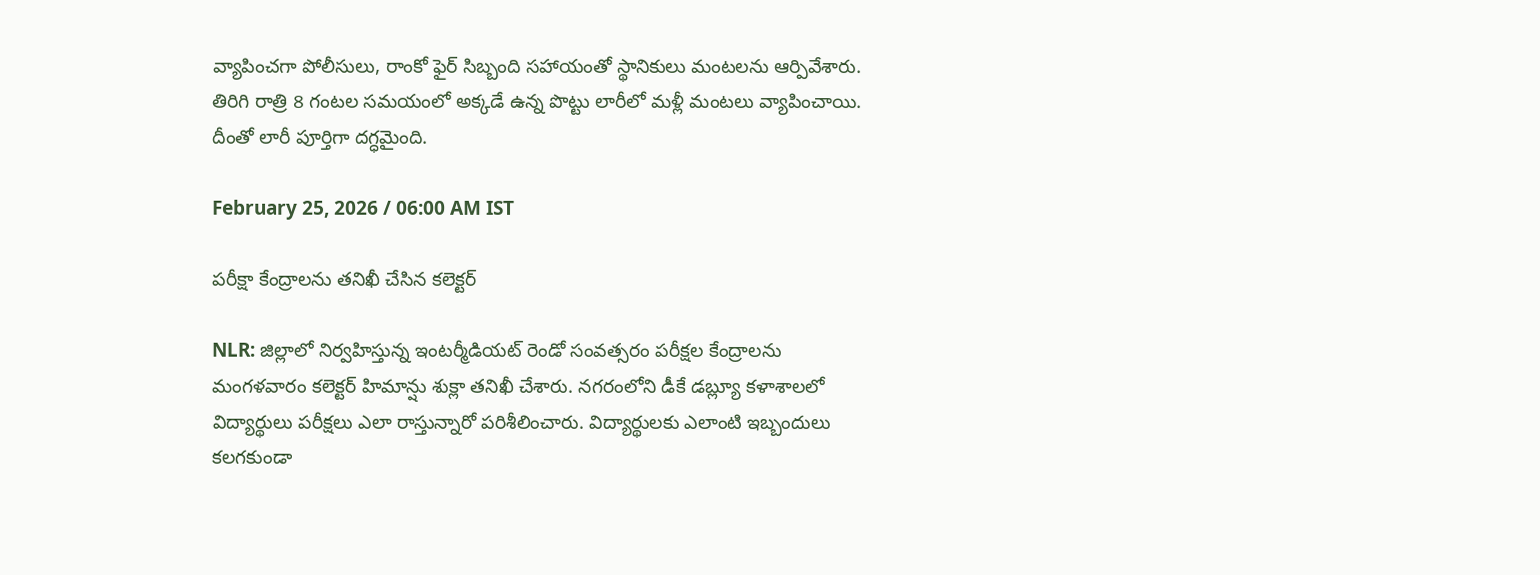వ్యాపించగా పోలీసులు, రాంకో ఫైర్ సిబ్బంది సహాయంతో స్థానికులు మంటలను ఆర్పివేశారు. తిరిగి రాత్రి 8 గంటల సమయంలో అక్కడే ఉన్న పొట్టు లారీలో మళ్లీ మంటలు వ్యాపించాయి. దీంతో లారీ పూర్తిగా దగ్ధమైంది.

February 25, 2026 / 06:00 AM IST

పరీక్షా కేంద్రాలను తనిఖీ చేసిన కలెక్టర్

NLR: జిల్లాలో నిర్వహిస్తున్న ఇంటర్మీడియట్ రెండో సంవత్సరం పరీక్షల కేంద్రాలను మంగళవారం కలెక్టర్ హిమాన్షు శుక్లా తనిఖీ చేశారు. నగరంలోని డీకే డబ్ల్యూ కళాశాలలో విద్యార్థులు పరీక్షలు ఎలా రాస్తున్నారో పరిశీలించారు. విద్యార్థులకు ఎలాంటి ఇబ్బందులు కలగకుండా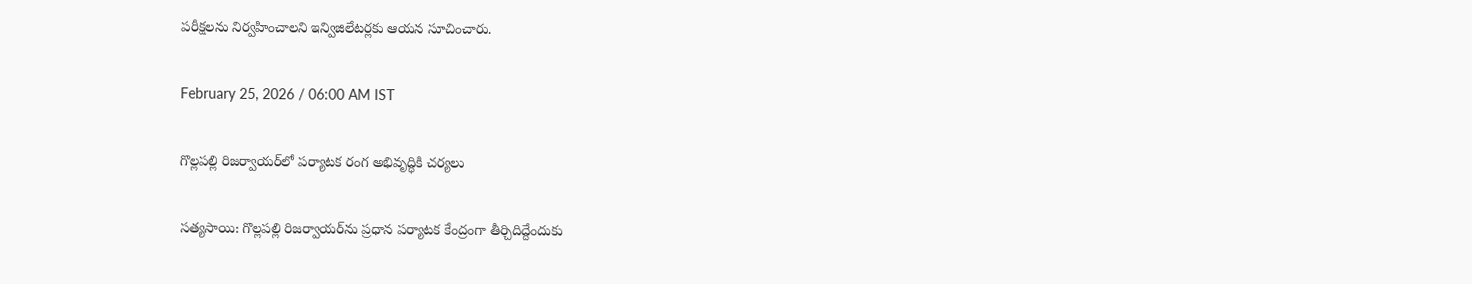పరీక్షలను నిర్వహించాలని ఇన్విజిలేటర్లకు ఆయన సూచించారు.

February 25, 2026 / 06:00 AM IST

గొల్లపల్లి రిజర్వాయర్‌లో పర్యాటక రంగ అభివృద్ధికి చర్యలు

సత్యసాయి: గొల్లపల్లి రిజర్వాయర్‌ను ప్రధాన పర్యాటక కేంద్రంగా తీర్చిదిద్దేందుకు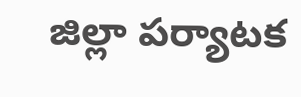జిల్లా పర్యాటక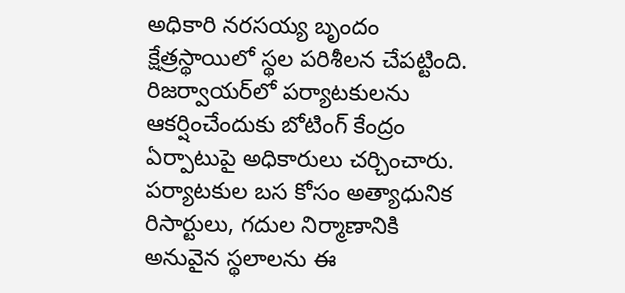అధికారి నరసయ్య బృందం క్షేత్రస్థాయిలో స్థల పరిశీలన చేపట్టింది. రిజర్వాయర్‌లో పర్యాటకులను ఆకర్షించేందుకు బోటింగ్ కేంద్రం ఏర్పాటుపై అధికారులు చర్చించారు. పర్యాటకుల బస కోసం అత్యాధునిక రిసార్టులు, గదుల నిర్మాణానికి అనువైన స్థలాలను ఈ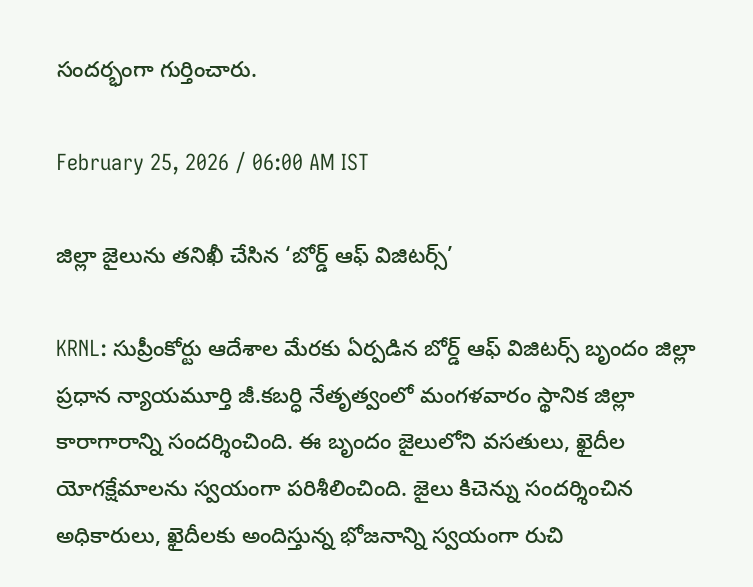సందర్భంగా గుర్తించారు.

February 25, 2026 / 06:00 AM IST

జిల్లా జైలును తనిఖీ చేసిన ‘బోర్డ్ ఆఫ్ విజిటర్స్’

KRNL: సుప్రీంకోర్టు ఆదేశాల మేరకు ఏర్పడిన బోర్డ్ ఆఫ్ విజిటర్స్ బృందం జిల్లా ప్రధాన న్యాయమూర్తి జీ.కబర్ధి నేతృత్వంలో మంగళవారం స్థానిక జిల్లా కారాగారాన్ని సందర్శించింది. ఈ బృందం జైలులోని వసతులు, ఖైదీల యోగక్షేమాలను స్వయంగా పరిశీలించింది. జైలు కిచెన్ను సందర్శించిన అధికారులు, ఖైదీలకు అందిస్తున్న భోజనాన్ని స్వయంగా రుచి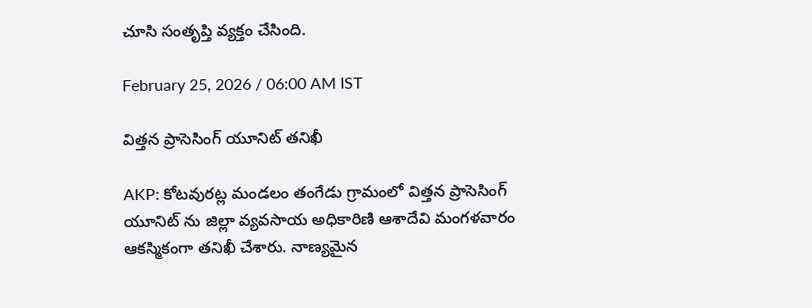చూసి సంతృప్తి వ్యక్తం చేసింది.

February 25, 2026 / 06:00 AM IST

విత్తన ప్రాసెసింగ్ యూనిట్ తనిఖీ

AKP: కోటవురట్ల మండలం తంగేడు గ్రామంలో విత్తన ప్రాసెసింగ్ యూనిట్ ను జిల్లా వ్యవసాయ అధికారిణి ఆశాదేవి మంగళవారం ఆకస్మికంగా తనిఖీ చేశారు. నాణ్యమైన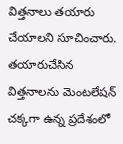విత్తనాలు తయారు చేయాలని సూచించారు. తయారుచేసిన విత్తనాలను మెంటలేషన్ చక్కగా ఉన్న ప్రదేశంలో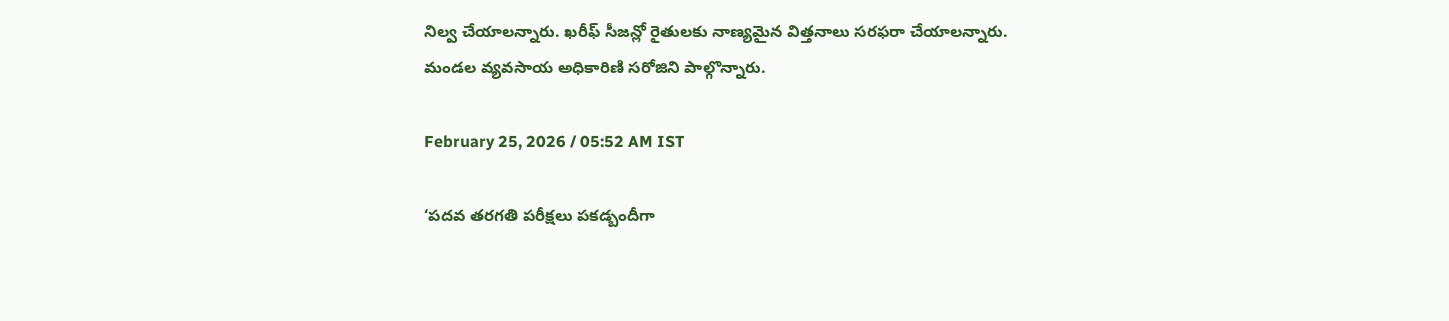నిల్వ చేయాలన్నారు. ఖరీఫ్ సీజన్లో రైతులకు నాణ్యమైన విత్తనాలు సరఫరా చేయాలన్నారు. మండల వ్యవసాయ అధికారిణి సరోజిని పాల్గొన్నారు.

February 25, 2026 / 05:52 AM IST

‘పదవ తరగతి పరీక్షలు పకడ్బందీగా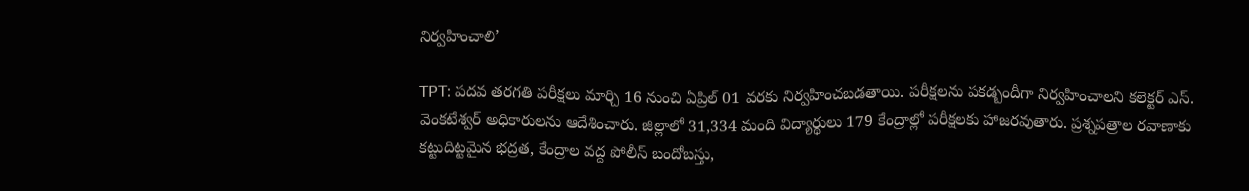నిర్వహించాలి’

TPT: పదవ తరగతి పరీక్షలు మార్చి 16 నుంచి ఏప్రిల్ 01 వరకు నిర్వహించబడతాయి. పరీక్షలను పకడ్బందీగా నిర్వహించాలని కలెక్టర్ ఎస్. వెంకటేశ్వర్ అధికారులను ఆదేశించారు. జిల్లాలో 31,334 మంది విద్యార్థులు 179 కేంద్రాల్లో పరీక్షలకు హాజరవుతారు. ప్రశ్నపత్రాల రవాణాకు కట్టుదిట్టమైన భద్రత, కేంద్రాల వద్ద పోలీస్ బందోబస్తు,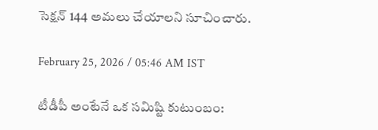సెక్షన్ 144 అమలు చేయాలని సూచించారు.

February 25, 2026 / 05:46 AM IST

టీడీపీ అంటేనే ఒక సమిష్టి కుటుంబం: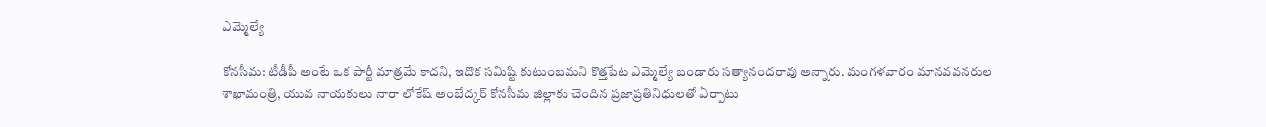ఎమ్మెల్యే

కోనసీమ: టీడీపీ అంటే ఒక పార్టీ మాత్రమే కాదని, ఇదొక సమిష్టి కుటుంబమని కొత్తపేట ఎమ్మెల్యే బండారు సత్యానందరావు అన్నారు. మంగళవారం మానవవనరుల శాఖామంత్రి, యువ నాయకులు నారా లోకేష్‌ అంబేద్కర్ కోనసీమ జిల్లాకు చెందిన ప్రజాప్రతినిధులతో ఏర్పాటు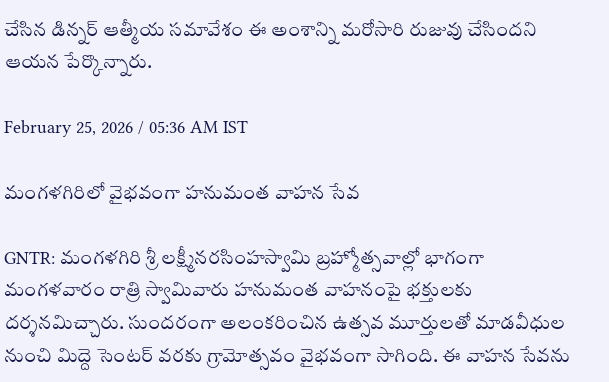చేసిన డిన్నర్ ఆత్మీయ సమావేశం ఈ అంశాన్ని మరోసారి రుజువు చేసిందని ఆయన పేర్కొన్నారు.

February 25, 2026 / 05:36 AM IST

మంగళగిరిలో వైభవంగా హనుమంత వాహన సేవ

GNTR: మంగళగిరి శ్రీ లక్ష్మీనరసింహస్వామి బ్రహ్మోత్సవాల్లో భాగంగా మంగళవారం రాత్రి స్వామివారు హనుమంత వాహనంపై భక్తులకు దర్శనమిచ్చారు. సుందరంగా అలంకరించిన ఉత్సవ మూర్తులతో మాడవీధుల నుంచి మిద్దె సెంటర్ వరకు గ్రామోత్సవం వైభవంగా సాగింది. ఈ వాహన సేవను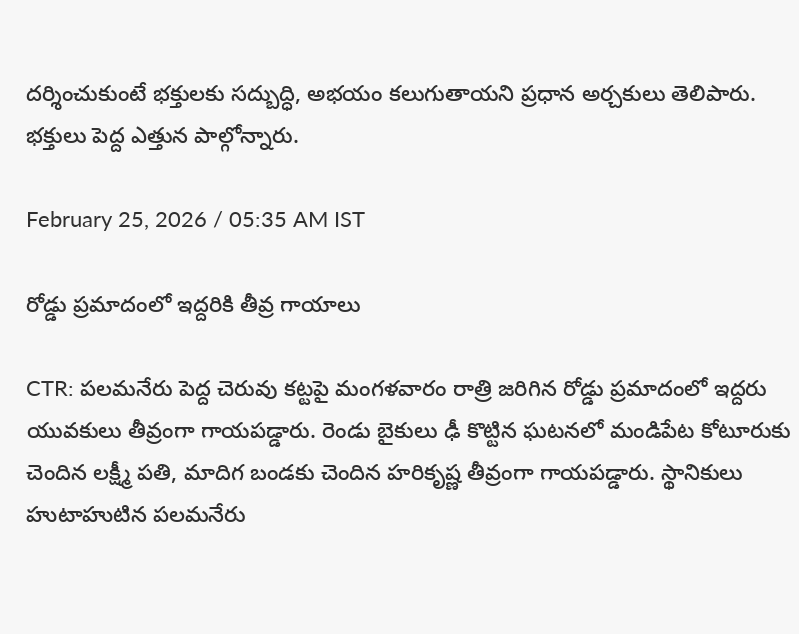దర్శించుకుంటే భక్తులకు సద్బుద్ధి, అభయం కలుగుతాయని ప్రధాన అర్చకులు తెలిపారు. భక్తులు పెద్ద ఎత్తున పాల్గోన్నారు.

February 25, 2026 / 05:35 AM IST

రోడ్డు ప్రమాదంలో ఇద్దరికి తీవ్ర గాయాలు

CTR: పలమనేరు పెద్ద చెరువు కట్టపై మంగళవారం రాత్రి జరిగిన రోడ్డు ప్రమాదంలో ఇద్దరు యువకులు తీవ్రంగా గాయపడ్డారు. రెండు బైకులు ఢీ కొట్టిన ఘటనలో మండిపేట కోటూరుకు చెందిన లక్ష్మీ పతి, మాదిగ బండకు చెందిన హరికృష్ణ తీవ్రంగా గాయపడ్డారు. స్థానికులు హుటాహుటిన పలమనేరు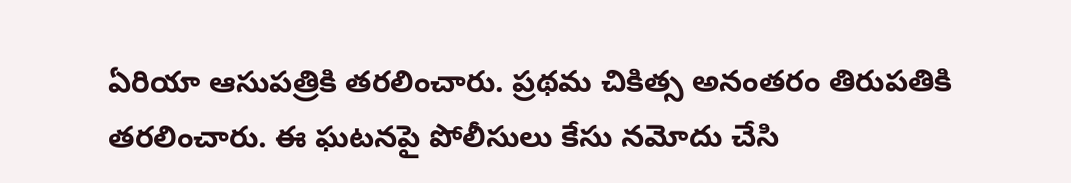ఏరియా ఆసుపత్రికి తరలించారు. ప్రథమ చికిత్స అనంతరం తిరుపతికి తరలించారు. ఈ ఘటనపై పోలీసులు కేసు నమోదు చేసి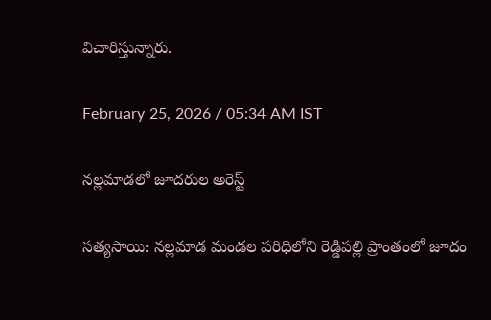విచారిస్తున్నారు.

February 25, 2026 / 05:34 AM IST

నల్లమాడలో జూదరుల అరెస్ట్

సత్యసాయి: నల్లమాడ మండల పరిధిలోని రెడ్డిపల్లి ప్రాంతంలో జూదం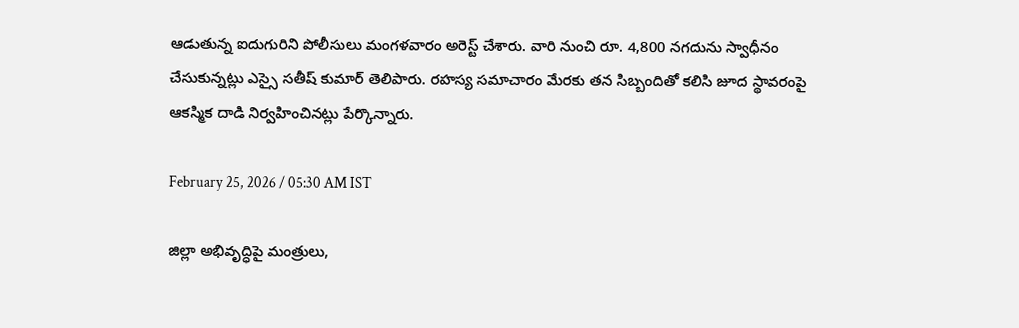ఆడుతున్న ఐదుగురిని పోలీసులు మంగళవారం అరెస్ట్ చేశారు. వారి నుంచి రూ. 4,800 నగదును స్వాధీనం చేసుకున్నట్లు ఎస్సై సతీష్ కుమార్ తెలిపారు. రహస్య సమాచారం మేరకు తన సిబ్బందితో కలిసి జూద స్థావరంపై ఆకస్మిక దాడి నిర్వహించినట్లు పేర్కొన్నారు.

February 25, 2026 / 05:30 AM IST

జిల్లా అభివృద్ధిపై మంత్రులు,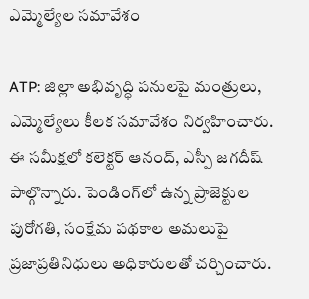ఎమ్మెల్యేల సమావేశం

ATP: జిల్లా అభివృద్ధి పనులపై మంత్రులు, ఎమ్మెల్యేలు కీలక సమావేశం నిర్వహించారు. ఈ సమీక్షలో కలెక్టర్ ఆనంద్, ఎస్పీ జగదీష్ పాల్గొన్నారు. పెండింగ్‌లో ఉన్న ప్రాజెక్టుల పురోగతి, సంక్షేమ పథకాల అమలుపై ప్రజాప్రతినిధులు అధికారులతో చర్చించారు.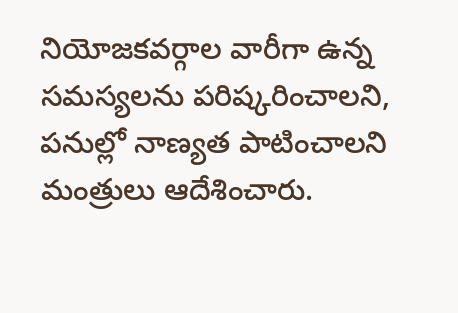నియోజకవర్గాల వారీగా ఉన్న సమస్యలను పరిష్కరించాలని, పనుల్లో నాణ్యత పాటించాలని మంత్రులు ఆదేశించారు.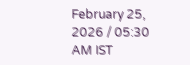February 25, 2026 / 05:30 AM IST